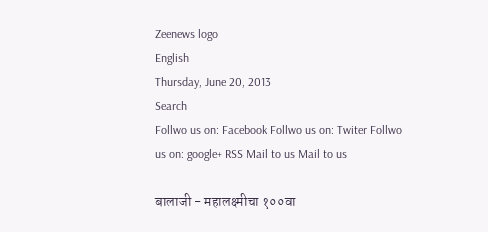Zeenews logo
English
Thursday, June 20, 2013
Search
Follwo us on: Facebook Follwo us on: Twiter Follwo us on: google+ RSS Mail to us Mail to us

बालाजी - महालक्ष्मीचा १००वा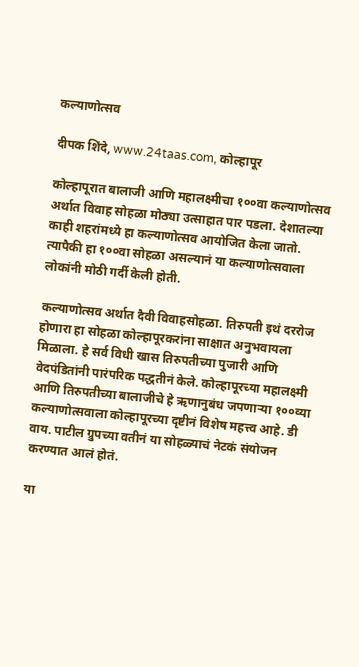कल्याणोत्सव

दीपक शिंदे, www.24taas.com, कोल्हापूर

कोल्हापूरात बालाजी आणि महालक्ष्मीचा १००वा कल्याणोत्सव अर्थात विवाह सोहळा मोठ्या उत्साहात पार पडला. देशातल्या काही शहरांमध्ये हा कल्याणोत्सव आयोजित केला जातो. त्यापैकी हा १००वा सोहळा असल्यानं या कल्याणोत्सवाला लोकांनी मोठी गर्दी केली होती.

कल्याणोत्सव अर्थात दैवी विवाहसोहळा. तिरुपती इथं दररोज होणारा हा सोहळा कोल्हापूरकरांना साक्षात अनुभवायला मिळाला. हे सर्व विधी खास तिरुपतीच्या पुजारी आणि वेदपंडितांनी पारंपरिक पद्धतीनं केले. कोल्हापूरच्या महालक्ष्मी आणि तिरुपतीच्या बालाजीचे हे ऋणानुबंध जपणाऱ्या १००व्या कल्याणोत्सवाला कोल्हापूरच्या दृष्टीनं विशेष महत्त्व आहे. डी वाय. पाटील ग्रुपच्या वतीनं या सोहळ्याचं नेटकं संयोजन करण्यात आलं होतं.

या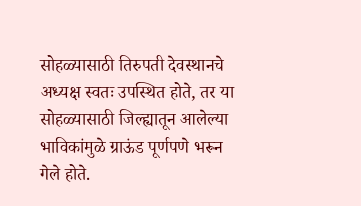सोहळ्यासाठी तिरुपती देवस्थानचे अध्यक्ष स्वतः उपस्थित होते, तर या सोहळ्यासाठी जिल्ह्यातून आलेल्या भाविकांमुळे ग्राऊंड पूर्णपणे भरून गेले होते.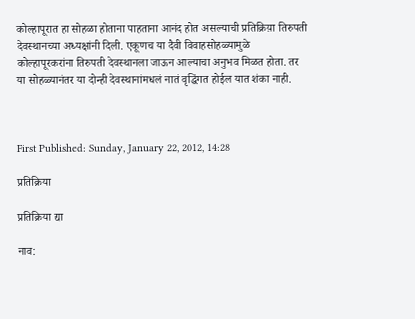कोल्हापूरात हा सोहळा होताना पाहताना आनंद होत असल्याची प्रतिक्रिय़ा तिरुपती देवस्थानच्या अध्यक्षांनी दिली. एकूणच या दैवी विवाहसोहळ्यामुळे कोल्हापूरकरांना तिरुपती देवस्थानला जाऊन आल्याचा अनुभव मिळत होता. तर या सोहळ्यानंतर या दोन्ही देवस्थानांमधलं नातं वृद्धिंगत होईल यात शंका नाही.



First Published: Sunday, January 22, 2012, 14:28

प्रतिक्रिया

प्रतिक्रिया द्या

नाव: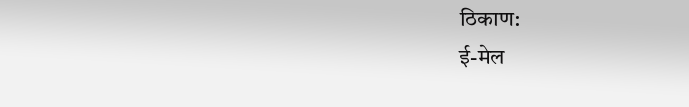ठिकाण:
ई-मेल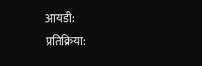आयडी:
प्रतिक्रिया: